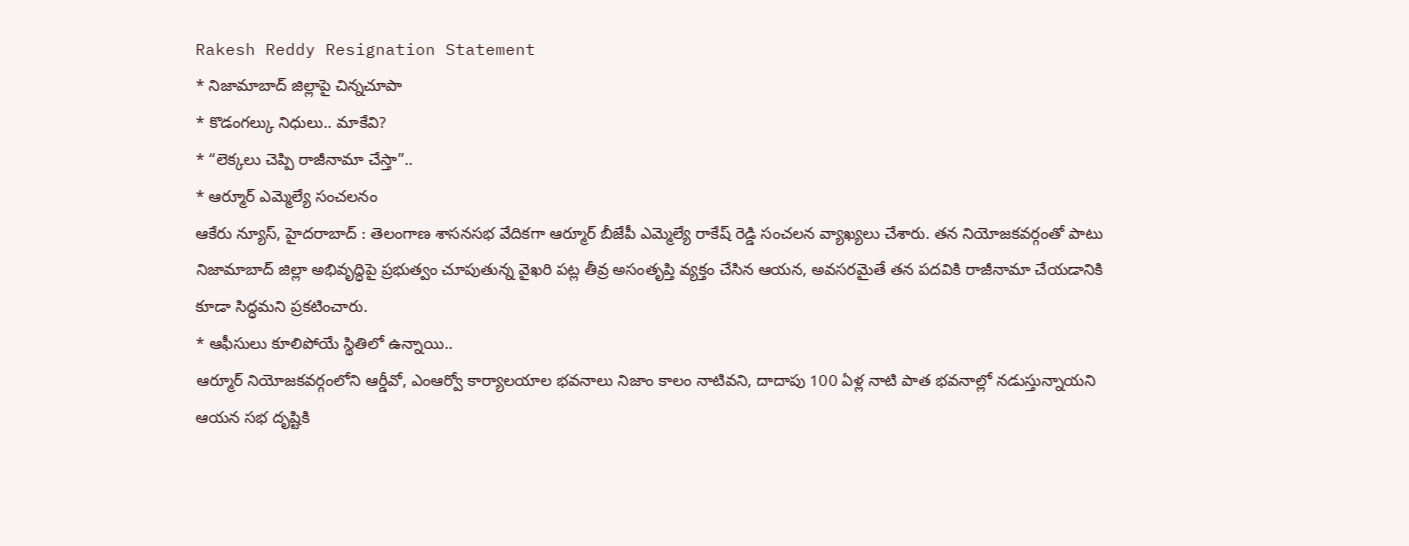Rakesh Reddy Resignation Statement
* నిజామాబాద్ జిల్లాపై చిన్నచూపా
* కొడంగల్కు నిధులు.. మాకేవి?
* “లెక్కలు చెప్పి రాజీనామా చేస్తా”..
* ఆర్మూర్ ఎమ్మెల్యే సంచలనం
ఆకేరు న్యూస్, హైదరాబాద్ : తెలంగాణ శాసనసభ వేదికగా ఆర్మూర్ బీజేపీ ఎమ్మెల్యే రాకేష్ రెడ్డి సంచలన వ్యాఖ్యలు చేశారు. తన నియోజకవర్గంతో పాటు నిజామాబాద్ జిల్లా అభివృద్ధిపై ప్రభుత్వం చూపుతున్న వైఖరి పట్ల తీవ్ర అసంతృప్తి వ్యక్తం చేసిన ఆయన, అవసరమైతే తన పదవికి రాజీనామా చేయడానికి కూడా సిద్ధమని ప్రకటించారు.
* ఆఫీసులు కూలిపోయే స్థితిలో ఉన్నాయి..
ఆర్మూర్ నియోజకవర్గంలోని ఆర్డీవో, ఎంఆర్వో కార్యాలయాల భవనాలు నిజాం కాలం నాటివని, దాదాపు 100 ఏళ్ల నాటి పాత భవనాల్లో నడుస్తున్నాయని ఆయన సభ దృష్టికి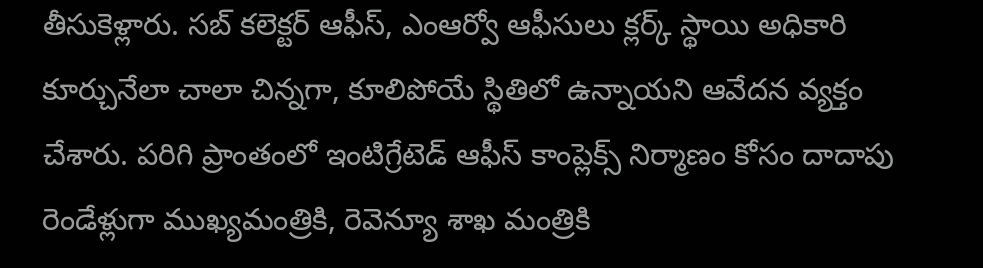తీసుకెళ్లారు. సబ్ కలెక్టర్ ఆఫీస్, ఎంఆర్వో ఆఫీసులు క్లర్క్ స్థాయి అధికారి కూర్చునేలా చాలా చిన్నగా, కూలిపోయే స్థితిలో ఉన్నాయని ఆవేదన వ్యక్తం చేశారు. పరిగి ప్రాంతంలో ఇంటిగ్రేటెడ్ ఆఫీస్ కాంప్లెక్స్ నిర్మాణం కోసం దాదాపు రెండేళ్లుగా ముఖ్యమంత్రికి, రెవెన్యూ శాఖ మంత్రికి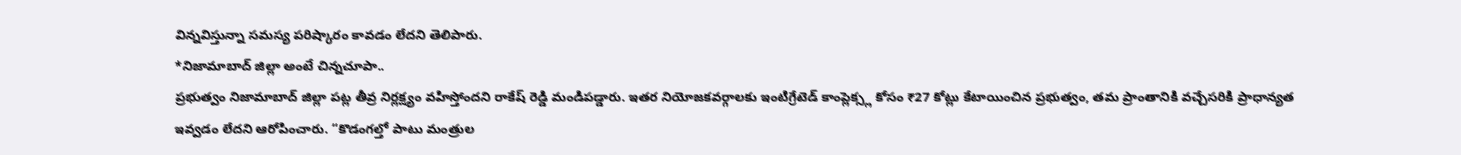విన్నవిస్తున్నా సమస్య పరిష్కారం కావడం లేదని తెలిపారు.
*నిజామాబాద్ జిల్లా అంటే చిన్నచూపా..
ప్రభుత్వం నిజామాబాద్ జిల్లా పట్ల తీవ్ర నిర్లక్ష్యం వహిస్తోందని రాకేష్ రెడ్డి మండిపడ్డారు. ఇతర నియోజకవర్గాలకు ఇంటిగ్రేటెడ్ కాంప్లెక్స్ల కోసం ₹27 కోట్లు కేటాయించిన ప్రభుత్వం, తమ ప్రాంతానికి వచ్చేసరికి ప్రాధాన్యత ఇవ్వడం లేదని ఆరోపించారు. “కొడంగల్తో పాటు మంత్రుల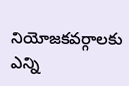నియోజకవర్గాలకు ఎన్ని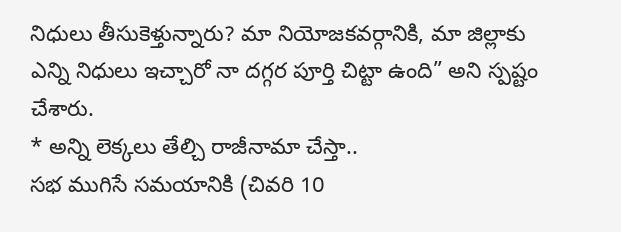నిధులు తీసుకెళ్తున్నారు? మా నియోజకవర్గానికి, మా జిల్లాకు ఎన్ని నిధులు ఇచ్చారో నా దగ్గర పూర్తి చిట్టా ఉంది” అని స్పష్టం చేశారు.
* అన్ని లెక్కలు తేల్చి రాజీనామా చేస్తా..
సభ ముగిసే సమయానికి (చివరి 10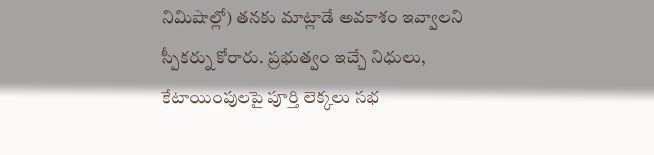నిమిషాల్లో) తనకు మాట్లాడే అవకాశం ఇవ్వాలని స్పీకర్ను కోరారు. ప్రభుత్వం ఇచ్చే నిధులు, కేటాయింపులపై పూర్తి లెక్కలు సభ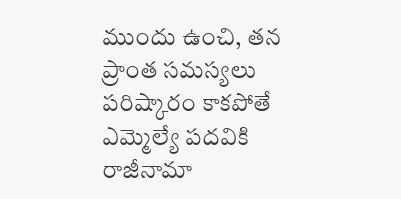ముందు ఉంచి, తన ప్రాంత సమస్యలు పరిష్కారం కాకపోతే ఎమ్మెల్యే పదవికి రాజీనామా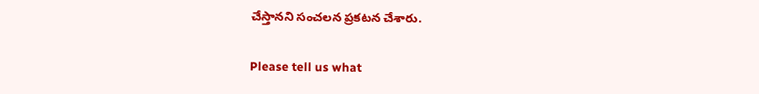చేస్తానని సంచలన ప్రకటన చేశారు.

Please tell us what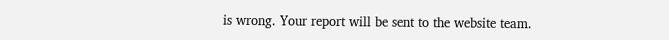is wrong. Your report will be sent to the website team.